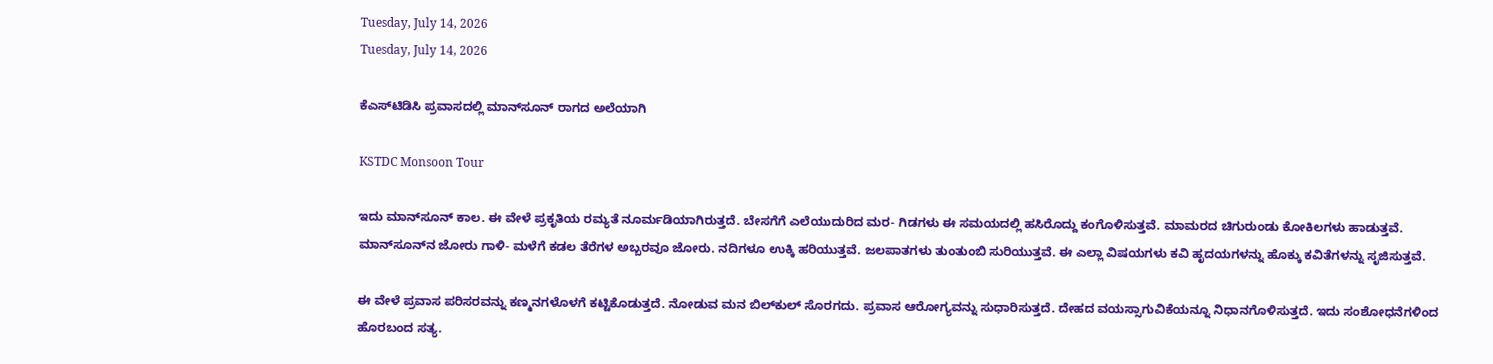Tuesday, July 14, 2026
Tuesday, July 14, 2026

ಕೆಎಸ್‌ಟಿಡಿಸಿ ಪ್ರವಾಸದಲ್ಲಿ ಮಾನ್‌ಸೂನ್‌ ರಾಗದ ಅಲೆಯಾಗಿ

KSTDC Monsoon Tour

ಇದು ಮಾನ್‌ಸೂನ್‌ ಕಾಲ. ಈ ವೇಳೆ ಪ್ರಕೃತಿಯ ರಮ್ಯತೆ ನೂರ್ಮಡಿಯಾಗಿರುತ್ತದೆ. ಬೇಸಗೆಗೆ ಎಲೆಯುದುರಿದ ಮರ- ಗಿಡಗಳು ಈ ಸಮಯದಲ್ಲಿ ಹಸಿರೊದ್ದು ಕಂಗೊಳಿಸುತ್ತವೆ. ಮಾಮರದ ಚಿಗುರುಂಡು ಕೋಕಿಲಗಳು ಹಾಡುತ್ತವೆ. ಮಾನ್‌ಸೂನ್‌ನ ಜೋರು ಗಾಳಿ- ಮಳೆಗೆ ಕಡಲ ತೆರೆಗಳ ಅಬ್ಬರವೂ ಜೋರು. ನದಿಗಳೂ ಉಕ್ಕಿ ಹರಿಯುತ್ತವೆ. ಜಲಪಾತಗಳು ತುಂತುಂಬಿ ಸುರಿಯುತ್ತವೆ. ಈ ಎಲ್ಲಾ ವಿಷಯಗಳು ಕವಿ ಹೃದಯಗಳನ್ನು ಹೊಕ್ಕು ಕವಿತೆಗಳನ್ನು ಸೃಜಿಸುತ್ತವೆ.

ಈ ವೇಳೆ ಪ್ರವಾಸ ಪರಿಸರವನ್ನು ಕಣ್ಮನಗಳೊಳಗೆ ಕಟ್ಟಿಕೊಡುತ್ತದೆ. ನೋಡುವ ಮನ ಬಿಲ್‌ಕುಲ್‌ ಸೊರಗದು. ಪ್ರವಾಸ ಆರೋಗ್ಯವನ್ನು ಸುಧಾರಿಸುತ್ತದೆ. ದೇಹದ ವಯಸ್ಸಾಗುವಿಕೆಯನ್ನೂ ನಿಧಾನಗೊಳಿಸುತ್ತದೆ. ಇದು ಸಂಶೋಧನೆಗಳಿಂದ ಹೊರಬಂದ ಸತ್ಯ.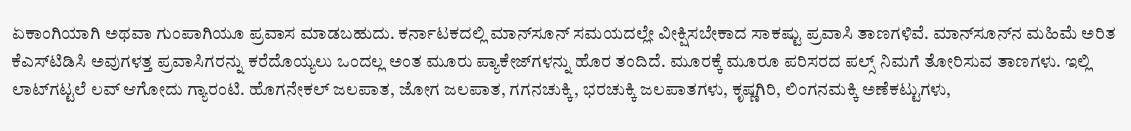ಏಕಾಂಗಿಯಾಗಿ ಅಥವಾ ಗುಂಪಾಗಿಯೂ ಪ್ರವಾಸ ಮಾಡಬಹುದು. ಕರ್ನಾಟಕದಲ್ಲಿ ಮಾನ್‌ಸೂನ್‌ ಸಮಯದಲ್ಲೇ ವೀಕ್ಷಿಸಬೇಕಾದ ಸಾಕಷ್ಟು ಪ್ರವಾಸಿ ತಾಣಗಳಿವೆ. ಮಾನ್‌ಸೂನ್‌ನ ಮಹಿಮೆ ಅರಿತ ಕೆಎಸ್‌ಟಿಡಿಸಿ ಅವುಗಳತ್ತ ಪ್ರವಾಸಿಗರನ್ನು ಕರೆದೊಯ್ಯಲು ಒಂದಲ್ಲ ಅಂತ ಮೂರು ಪ್ಯಾಕೇಜ್‌ಗಳನ್ನು ಹೊರ ತಂದಿದೆ. ಮೂರಕ್ಕೆ ಮೂರೂ ಪರಿಸರದ ಪಲ್ಸ್‌ ನಿಮಗೆ ತೋರಿಸುವ ತಾಣಗಳು. ಇಲ್ಲಿ ಲಾಟ್‌ಗಟ್ಟಲೆ ಲವ್‌ ಆಗೋದು ಗ್ಯಾರಂಟಿ. ಹೊಗನೇಕಲ್ ಜಲಪಾತ, ಜೋಗ ಜಲಪಾತ, ಗಗನಚುಕ್ಕಿ, ಭರಚುಕ್ಕಿ ಜಲಪಾತಗಳು, ಕೃಷ್ಣಗಿರಿ, ಲಿಂಗನಮಕ್ಕಿ ಅಣೆಕಟ್ಟುಗಳು,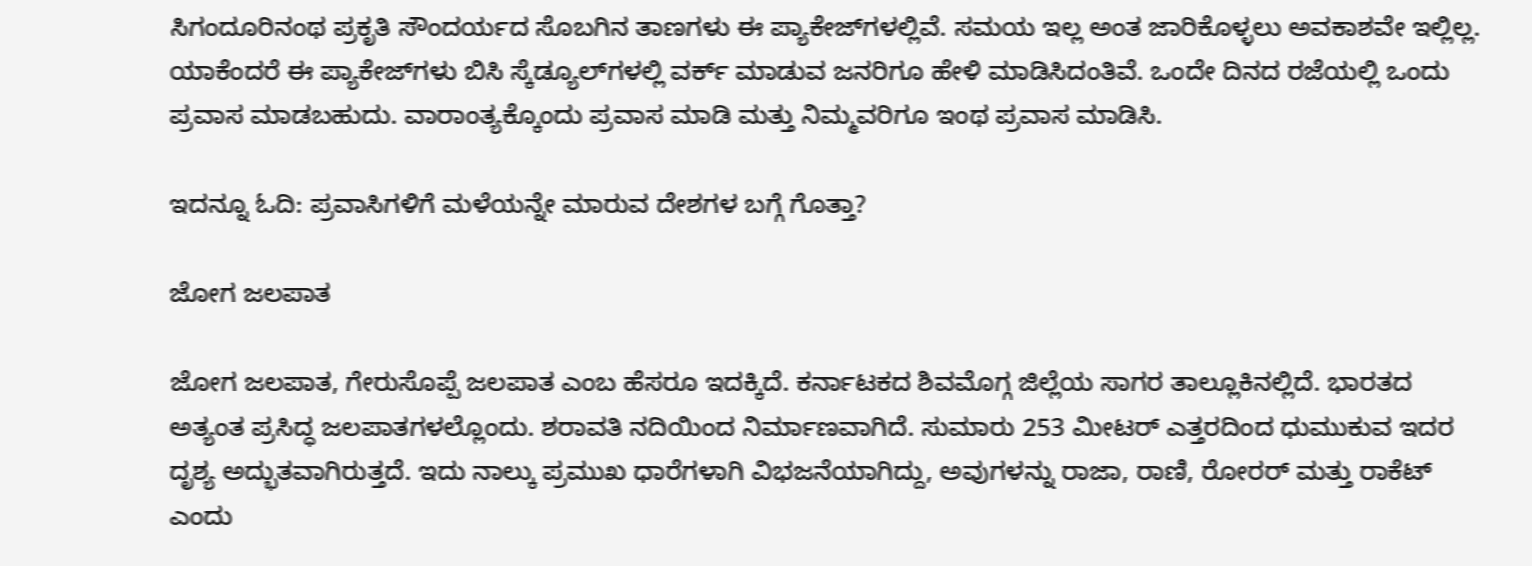ಸಿಗಂದೂರಿನಂಥ ಪ್ರಕೃತಿ ಸೌಂದರ್ಯದ ಸೊಬಗಿನ ತಾಣಗಳು ಈ ಪ್ಯಾಕೇಜ್‌ಗಳಲ್ಲಿವೆ. ಸಮಯ ಇಲ್ಲ ಅಂತ ಜಾರಿಕೊಳ್ಳಲು ಅವಕಾಶವೇ ಇಲ್ಲಿಲ್ಲ. ಯಾಕೆಂದರೆ ಈ ಪ್ಯಾಕೇಜ್‌ಗಳು ಬಿಸಿ ಸ್ಕೆಡ್ಯೂಲ್‌ಗಳಲ್ಲಿ ವರ್ಕ್‌ ಮಾಡುವ ಜನರಿಗೂ ಹೇಳಿ ಮಾಡಿಸಿದಂತಿವೆ. ಒಂದೇ ದಿನದ ರಜೆಯಲ್ಲಿ ಒಂದು ಪ್ರವಾಸ ಮಾಡಬಹುದು. ವಾರಾಂತ್ಯಕ್ಕೊಂದು ಪ್ರವಾಸ ಮಾಡಿ ಮತ್ತು ನಿಮ್ಮವರಿಗೂ ಇಂಥ ಪ್ರವಾಸ ಮಾಡಿಸಿ.

ಇದನ್ನೂ ಓದಿ: ಪ್ರವಾಸಿಗಳಿಗೆ ಮಳೆಯನ್ನೇ ಮಾರುವ ದೇಶಗಳ ಬಗ್ಗೆ ಗೊತ್ತಾ?

ಜೋಗ ಜಲಪಾತ

ಜೋಗ ಜಲಪಾತ, ಗೇರುಸೊಪ್ಪೆ ಜಲಪಾತ ಎಂಬ ಹೆಸರೂ ಇದಕ್ಕಿದೆ. ಕರ್ನಾಟಕದ ಶಿವಮೊಗ್ಗ ಜಿಲ್ಲೆಯ ಸಾಗರ ತಾಲ್ಲೂಕಿನಲ್ಲಿದೆ. ಭಾರತದ ಅತ್ಯಂತ ಪ್ರಸಿದ್ಧ ಜಲಪಾತಗಳಲ್ಲೊಂದು. ಶರಾವತಿ ನದಿಯಿಂದ ನಿರ್ಮಾಣವಾಗಿದೆ. ಸುಮಾರು 253 ಮೀಟರ್ ಎತ್ತರದಿಂದ ಧುಮುಕುವ ಇದರ ದೃಶ್ಯ ಅದ್ಭುತವಾಗಿರುತ್ತದೆ. ಇದು ನಾಲ್ಕು ಪ್ರಮುಖ ಧಾರೆಗಳಾಗಿ ವಿಭಜನೆಯಾಗಿದ್ದು, ಅವುಗಳನ್ನು ರಾಜಾ, ರಾಣಿ, ರೋರರ್ ಮತ್ತು ರಾಕೆಟ್ ಎಂದು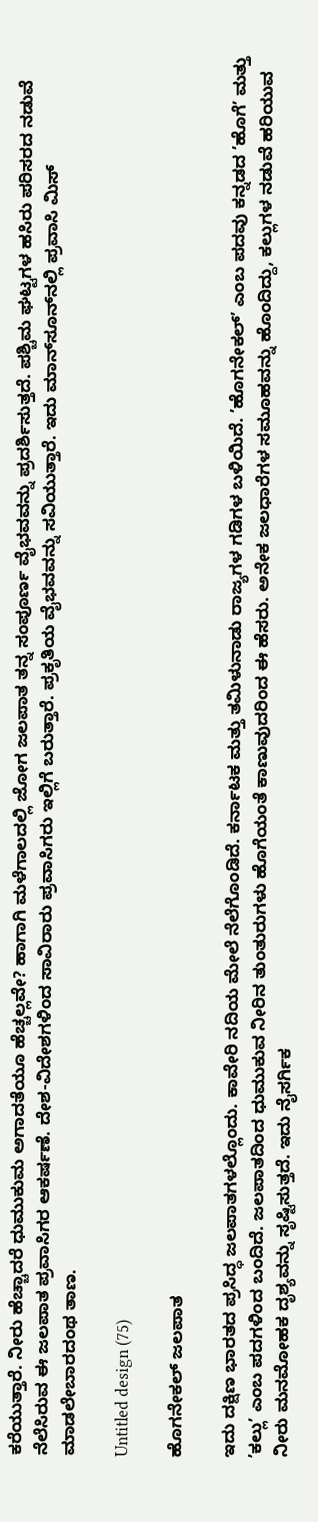ಕರೆಯುತ್ತಾರೆ. ನೀರು ಹೆಚ್ಚಾದರೆ ಧುಮುಕುಮ ಅಗಾದತೆಯೂ ಹೆಚ್ಚಲ್ಲವೇ? ಹಾಗಾಗಿ ಮಳೆಗಾಲದಲ್ಲಿ ಜೋಗ ಜಲಪಾತ ತನ್ನ ಸಂಪೂರ್ಣ ವೈಭವವನ್ನು ಪ್ರದರ್ಶಿಸುತ್ತದೆ. ಪಶ್ಚಿಮ ಘಟ್ಟಗಳ ಹಸಿರು ಪರಿಸರದ ನಡುವೆ ನೆಲೆಸಿರುವ ಈ ಜಲಪಾತ ಪ್ರವಾಸಿಗರ ಆಕರ್ಷಣೆ. ದೇಶ-ವಿದೇಶಗಳಿಂದ ಸಾವಿರಾರು ಪ್ರವಾಸಿಗರು ಇಲ್ಲಿಗೆ ಬರುತ್ತಾರೆ. ಪ್ರಕೃತಿಯ ವೈಭವವನ್ನು ಸವಿಯುತ್ತಾರೆ. ಇದು ಮಾನ್‌ಸೂನ್‌ನಲ್ಲಿ ಪ್ರವಾಸಿ ಮಿಸ್‌ ಮಾಡಲೇಬಾರದಂಥ ತಾಣ.

Untitled design (75)

ಹೊಗನೇಕಲ್ ಜಲಪಾತ

ಇದು ದಕ್ಷಿಣ ಭಾರತದ ಪ್ರಸಿದ್ಧ ಜಲಪಾತಗಳಲ್ಲೊಂದು. ಕಾವೇರಿ ನದಿಯ ಮೇಲೆ ನೆಲೆಗೊಂಡಿದೆ. ಕರ್ನಾಟಕ ಮತ್ತು ತಮಿಳುನಾಡು ರಾಜ್ಯಗಳ ಗಡಿಗಳ ಬಳಿಯಿದೆ. ʼಹೊಗನೇಕಲ್ʼ ಎಂಬ ಪದವು ಕನ್ನಡದ ʼಹೊಗೆʼ ಮತ್ತು ʼಕಲ್ಲುʼ ಎಂಬ ಪದಗಳಿಂದ ಬಂದಿದೆ. ಜಲಪಾತದಿಂದ ಧುಮುಕುವ ನೀರಿನ ತುಂತುರುಗಳು ಹೊಗೆಯಂತೆ ಕಾಣುವುದರಿಂದ ಈ ಹೆಸರು. ಅನೇಕ ಜಲಧಾರೆಗಳ ಸಮೂಹವನ್ನು ಹೊಂದಿದ್ದು, ಕಲ್ಲುಗಳ ನಡುವೆ ಹರಿಯುವ ನೀರು ಮನಮೋಹಕ ದೃಶ್ಯವನ್ನು ಸೃಷ್ಟಿಸುತ್ತದೆ. ಇದು ನೈಸರ್ಗಿಕ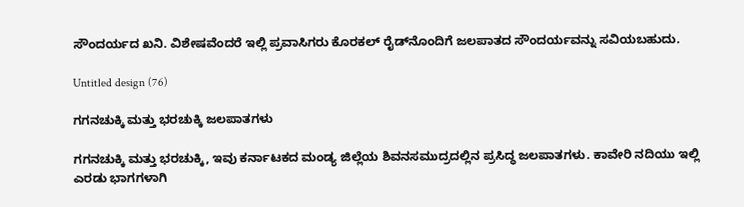ಸೌಂದರ್ಯದ ಖನಿ. ವಿಶೇಷವೆಂದರೆ ಇಲ್ಲಿ ಪ್ರವಾಸಿಗರು ಕೊರಕಲ್ ರೈಡ್‌ನೊಂದಿಗೆ ಜಲಪಾತದ ಸೌಂದರ್ಯವನ್ನು ಸವಿಯಬಹುದು.

Untitled design (76)

ಗಗನಚುಕ್ಕಿ ಮತ್ತು ಭರಚುಕ್ಕಿ ಜಲಪಾತಗಳು

ಗಗನಚುಕ್ಕಿ ಮತ್ತು ಭರಚುಕ್ಕಿ, ಇವು ಕರ್ನಾಟಕದ ಮಂಡ್ಯ ಜಿಲ್ಲೆಯ ಶಿವನಸಮುದ್ರದಲ್ಲಿನ ಪ್ರಸಿದ್ಧ ಜಲಪಾತಗಳು. ಕಾವೇರಿ ನದಿಯು ಇಲ್ಲಿ ಎರಡು ಭಾಗಗಳಾಗಿ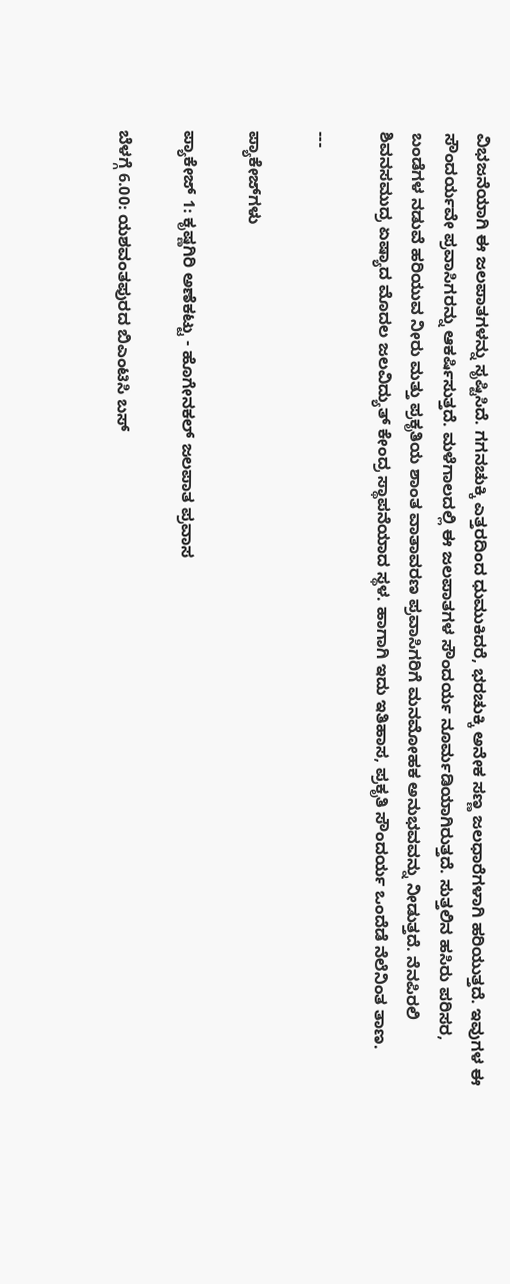ವಿಭಜನೆಯಾಗಿ ಈ ಜಲಪಾತಗಳನ್ನು ಸೃಷ್ಟಿಸಿದೆ. ಗಗನಚುಕ್ಕಿ ಎತ್ತರದಿಂದ ಧುಮುಕಿದರೆ, ಭರಚುಕ್ಕಿ ಅನೇಕ ಸಣ್ಣ ಜಲಧಾರೆಗಳಾಗಿ ಹರಿಯುತ್ತದೆ. ಇವುಗಳ ಈ ಸೌಂದರ್ಯವೇ ಪ್ರವಾಸಿಗರನ್ನು ಆಕರ್ಷಿಸುತ್ತದೆ. ಮಳೆಗಾಲದಲ್ಲಿ ಈ ಜಲಪಾತಗಳ ಸೌಂದರ್ಯ ನೂರ್ಮಡಿಯಾಗಿರುತ್ತದೆ. ಸುತ್ತಲಿನ ಹಸಿರು ಪರಿಸರ, ಬಂಡೆಗಳ ನಡುವೆ ಹರಿಯುವ ನೀರು ಮತ್ತು ಪ್ರಕೃತಿಯ ಶಾಂತ ವಾತಾವರಣ ಪ್ರವಾಸಿಗರಿಗೆ ಮನಮೋಹಕ ಅನುಭವವನ್ನು ನೀಡುತ್ತದೆ. ನೆನಪಿರಲಿ ಶಿವನಸಮುದ್ರ ಏಷ್ಯಾದ ಮೊದಲ ಜಲವಿದ್ಯುತ್ ಕೇಂದ್ರ ಸ್ಥಾಪನೆಯಾದ ಸ್ಥಳ. ಹಾಗಾಗಿ ಇದು ಇತಿಹಾಸ, ಪ್ರಕೃತಿ ಸೌಂದರ್ಯ ಒಂದೆಡೆ ನೆಲೆನಿಂತ ತಾಣ.

---

ಪ್ಯಾಕೇಜ್‌ಗಳು

ಪ್ಯಾಕೇಜ್‌ 1: ಕೃಷ್ಣಗಿರಿ ಅಣೆಕಟ್ಟು - ಹೊಗೇನಕಲ್ ಜಲಪಾತ ಪ್ರವಾಸ

ಬೆಳಗ್ಗೆ 6.00: ಯಶವಂತಪುರದ ಬಿಎಂಟಿಸಿ ಬಸ್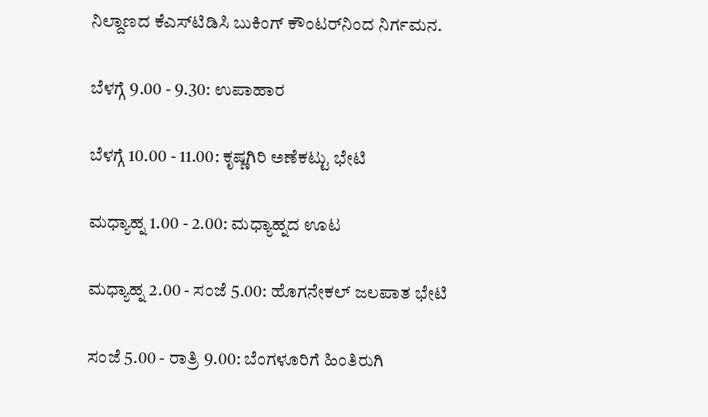ನಿಲ್ದಾಣದ ಕೆಎಸ್‌ಟಿಡಿಸಿ ಬುಕಿಂಗ್ ಕೌಂಟರ್‌ನಿಂದ ನಿರ್ಗಮನ.

ಬೆಳಗ್ಗೆ 9.00 - 9.30: ಉಪಾಹಾರ

ಬೆಳಗ್ಗೆ 10.00 - 11.00: ಕೃಷ್ಣಗಿರಿ ಅಣೆಕಟ್ಟು ಭೇಟಿ

ಮಧ್ಯಾಹ್ನ 1.00 - 2.00: ಮಧ್ಯಾಹ್ನದ ಊಟ

ಮಧ್ಯಾಹ್ನ 2.00 - ಸಂಜೆ 5.00: ಹೊಗನೇಕಲ್ ಜಲಪಾತ ಭೇಟಿ

ಸಂಜೆ 5.00 - ರಾತ್ರಿ 9.00: ಬೆಂಗಳೂರಿಗೆ ಹಿಂತಿರುಗಿ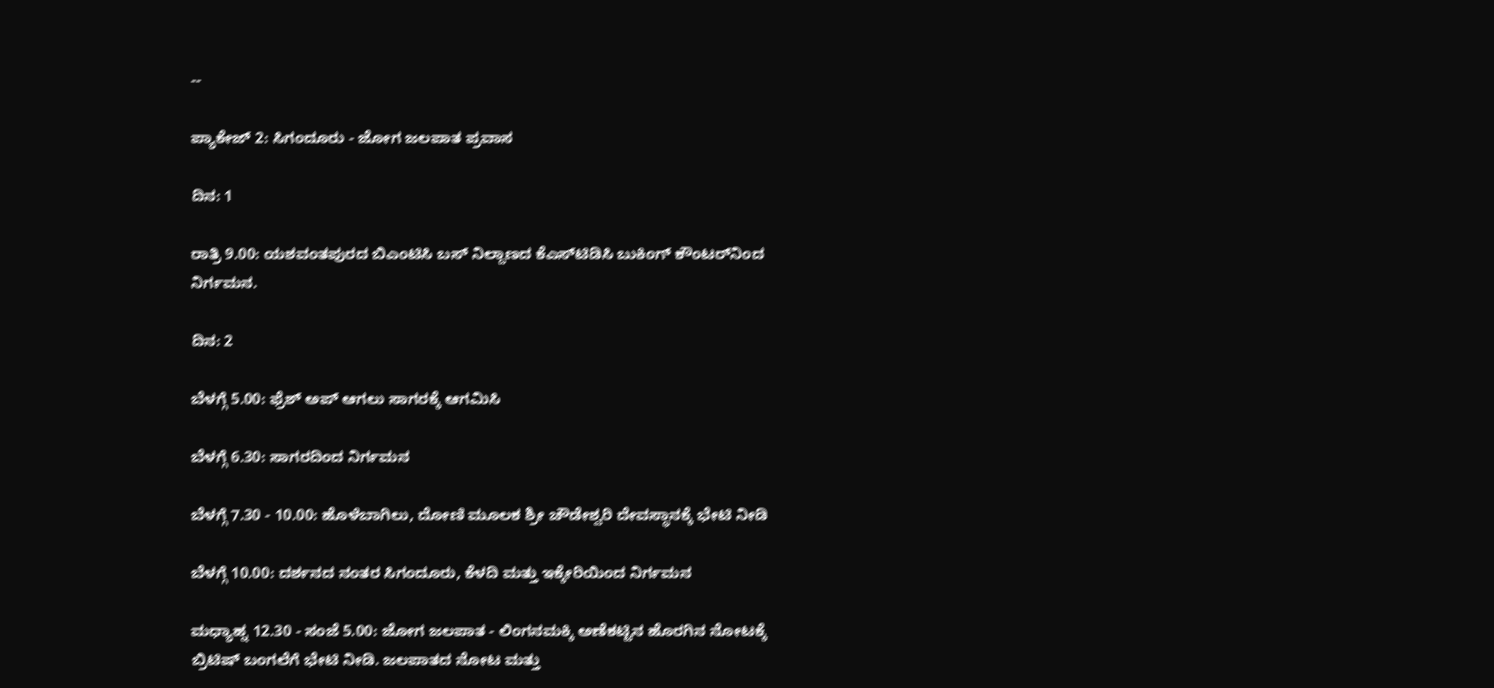--

ಪ್ಯಾಕೇಜ್‌ 2: ಸಿಗಂದೂರು - ಜೋಗ ಜಲಪಾತ ಪ್ರವಾಸ

ದಿನ: 1

ರಾತ್ರಿ 9.00: ಯಶವಂತಪುರದ ಬಿಎಂಟಿಸಿ ಬಸ್ ನಿಲ್ದಾಣದ ಕೆಎಸ್‌ಟಿಡಿಸಿ ಬುಕಿಂಗ್ ಕೌಂಟರ್‌ನಿಂದ ನಿರ್ಗಮನ.

ದಿನ: 2

ಬೆಳಗ್ಗೆ 5.00: ಫ್ರೆಶ್ ಅಪ್ ಆಗಲು ಸಾಗರಕ್ಕೆ ಆಗಮಿಸಿ

ಬೆಳಗ್ಗೆ 6.30: ಸಾಗರದಿಂದ ನಿರ್ಗಮನ

ಬೆಳಗ್ಗೆ 7.30 - 10.00: ಹೊಳೆಬಾಗಿಲು, ದೋಣಿ ಮೂಲಕ ಶ್ರೀ ಚೌಡೇಶ್ವರಿ ದೇವಸ್ಥಾನಕ್ಕೆ ಭೇಟಿ ನೀಡಿ

ಬೆಳಗ್ಗೆ 10.00: ದರ್ಶನದ ನಂತರ ಸಿಗಂದೂರು, ಕೆಳದಿ ಮತ್ತು ಇಕ್ಕೇರಿಯಿಂದ ನಿರ್ಗಮನ

ಮಧ್ಯಾಹ್ನ 12.30 - ಸಂಜೆ 5.00: ಜೋಗ ಜಲಪಾತ - ಲಿಂಗನಮಕ್ಕಿ ಅಣೆಕಟ್ಟಿನ ಹೊರಗಿನ ನೋಟಕ್ಕೆ ಬ್ರಿಟಿಷ್ ಬಂಗಲೆಗೆ ಭೇಟಿ ನೀಡಿ. ಜಲಪಾತದ ನೋಟ ಮತ್ತು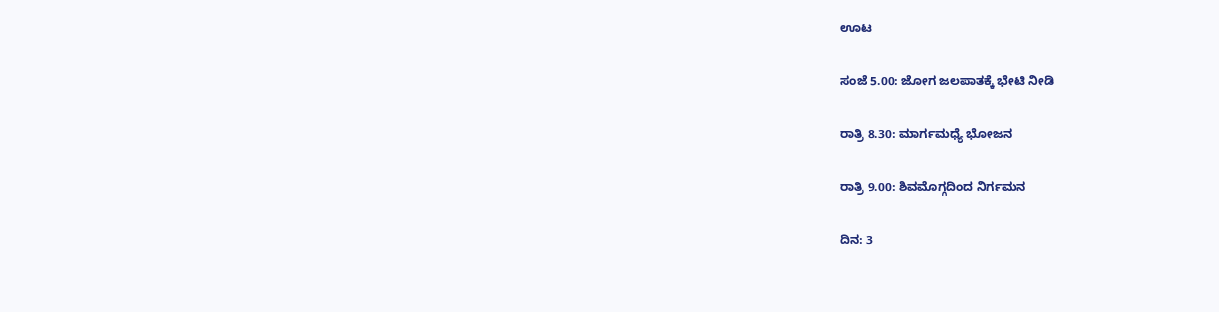ಊಟ

ಸಂಜೆ 5.00: ಜೋಗ ಜಲಪಾತಕ್ಕೆ ಭೇಟಿ ನೀಡಿ

ರಾತ್ರಿ 8.30: ಮಾರ್ಗಮಧ್ಯೆ ಭೋಜನ

ರಾತ್ರಿ 9.00: ಶಿವಮೊಗ್ಗದಿಂದ ನಿರ್ಗಮನ

ದಿನ: 3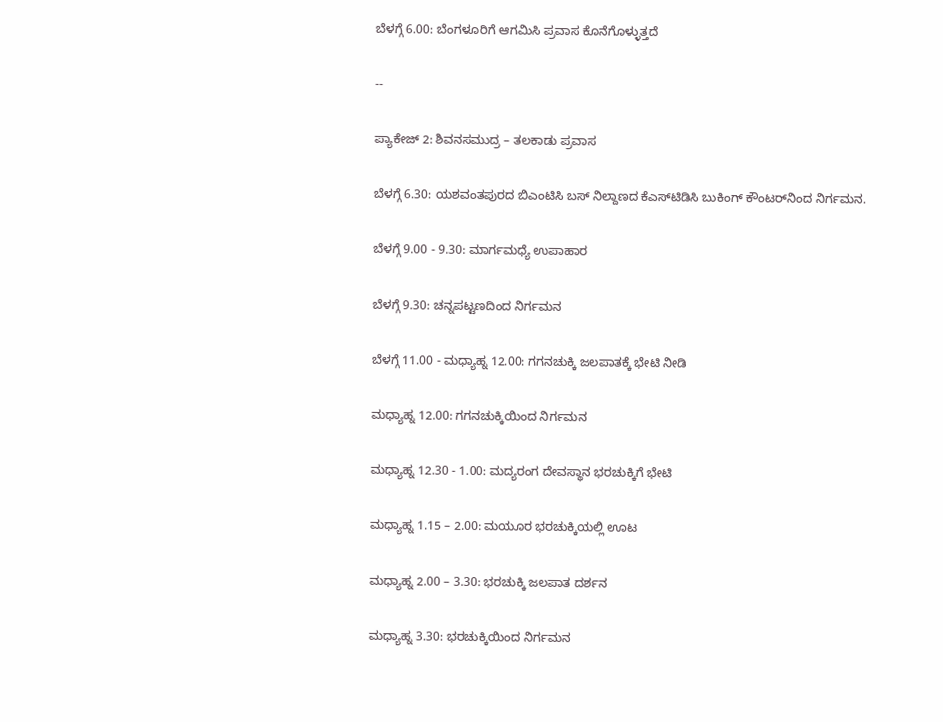ಬೆಳಗ್ಗೆ 6.00: ಬೆಂಗಳೂರಿಗೆ ಆಗಮಿಸಿ ಪ್ರವಾಸ ಕೊನೆಗೊಳ್ಳುತ್ತದೆ

--

ಪ್ಯಾಕೇಜ್‌ 2: ಶಿವನಸಮುದ್ರ – ತಲಕಾಡು ಪ್ರವಾಸ

ಬೆಳಗ್ಗೆ 6.30: ಯಶವಂತಪುರದ ಬಿಎಂಟಿಸಿ ಬಸ್ ನಿಲ್ದಾಣದ ಕೆಎಸ್‌ಟಿಡಿಸಿ ಬುಕಿಂಗ್ ಕೌಂಟರ್‌ನಿಂದ ನಿರ್ಗಮನ.

ಬೆಳಗ್ಗೆ 9.00 - 9.30: ಮಾರ್ಗಮಧ್ಯೆ ಉಪಾಹಾರ

ಬೆಳಗ್ಗೆ 9.30: ಚನ್ನಪಟ್ಟಣದಿಂದ ನಿರ್ಗಮನ

ಬೆಳಗ್ಗೆ 11.00 - ಮಧ್ಯಾಹ್ನ 12.00: ಗಗನಚುಕ್ಕಿ ಜಲಪಾತಕ್ಕೆ ಭೇಟಿ ನೀಡಿ

ಮಧ್ಯಾಹ್ನ 12.00: ಗಗನಚುಕ್ಕಿಯಿಂದ ನಿರ್ಗಮನ

ಮಧ್ಯಾಹ್ನ 12.30 - 1.00: ಮದ್ಯರಂಗ ದೇವಸ್ಥಾನ ಭರಚುಕ್ಕಿಗೆ ಭೇಟಿ

ಮಧ್ಯಾಹ್ನ 1.15 – 2.00: ಮಯೂರ ಭರಚುಕ್ಕಿಯಲ್ಲಿ ಊಟ

ಮಧ್ಯಾಹ್ನ 2.00 – 3.30: ಭರಚುಕ್ಕಿ ಜಲಪಾತ ದರ್ಶನ

ಮಧ್ಯಾಹ್ನ 3.30: ಭರಚುಕ್ಕಿಯಿಂದ ನಿರ್ಗಮನ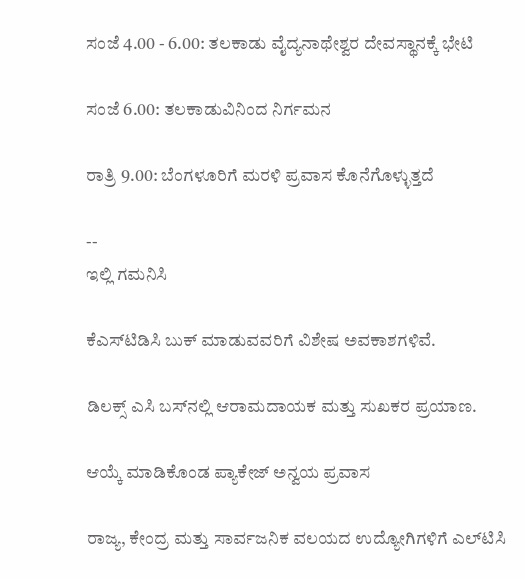ಸಂಜೆ 4.00 - 6.00: ತಲಕಾಡು ವೈದ್ಯನಾಥೇಶ್ವರ ದೇವಸ್ಥಾನಕ್ಕೆ ಭೇಟಿ

ಸಂಜೆ 6.00: ತಲಕಾಡುವಿನಿಂದ ನಿರ್ಗಮನ

ರಾತ್ರಿ 9.00: ಬೆಂಗಳೂರಿಗೆ ಮರಳಿ ಪ್ರವಾಸ ಕೊನೆಗೊಳ್ಳುತ್ತದೆ

--
ಇಲ್ಲಿ ಗಮನಿಸಿ

ಕೆಎಸ್‌ಟಿಡಿಸಿ ಬುಕ್ ಮಾಡುವವರಿಗೆ ವಿಶೇಷ ಅವಕಾಶಗಳಿವೆ.

ಡಿಲಕ್ಸ್ ಎಸಿ ಬಸ್‌ನಲ್ಲಿ ಆರಾಮದಾಯಕ ಮತ್ತು ಸುಖಕರ ಪ್ರಯಾಣ.

ಆಯ್ಕೆ ಮಾಡಿಕೊಂಡ ಪ್ಯಾಕೇಜ್ ಅನ್ವಯ ಪ್ರವಾಸ

ರಾಜ್ಯ, ಕೇಂದ್ರ ಮತ್ತು ಸಾರ್ವಜನಿಕ ವಲಯದ ಉದ್ಯೋಗಿಗಳಿಗೆ ಎಲ್‌ಟಿಸಿ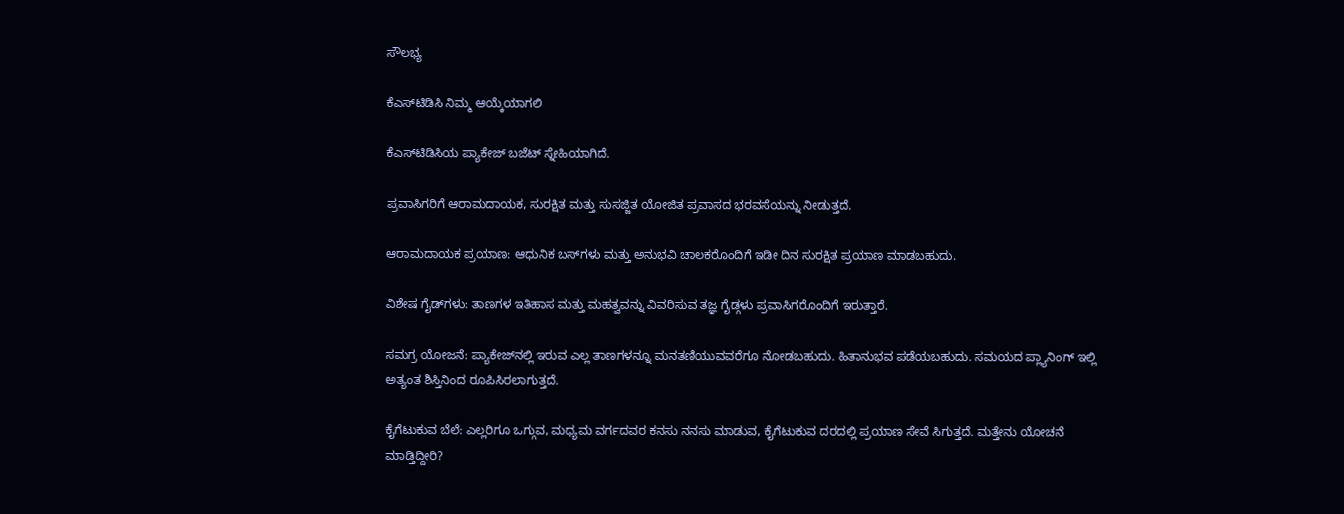ಸೌಲಭ್ಯ

ಕೆಎಸ್‌ಟಿಡಿಸಿ ನಿಮ್ಮ ಆಯ್ಕೆಯಾಗಲಿ

ಕೆಎಸ್‌ಟಿಡಿಸಿಯ ಪ್ಯಾಕೇಜ್ ಬಜೆಟ್ ಸ್ನೇಹಿಯಾಗಿದೆ.

ಪ್ರವಾಸಿಗರಿಗೆ ಆರಾಮದಾಯಕ, ಸುರಕ್ಷಿತ ಮತ್ತು ಸುಸಜ್ಜಿತ ಯೋಜಿತ ಪ್ರವಾಸದ ಭರವಸೆಯನ್ನು ನೀಡುತ್ತದೆ.

ಆರಾಮದಾಯಕ ಪ್ರಯಾಣ: ಆಧುನಿಕ ಬಸ್‌ಗಳು ಮತ್ತು ಅನುಭವಿ ಚಾಲಕರೊಂದಿಗೆ ಇಡೀ ದಿನ ಸುರಕ್ಷಿತ ಪ್ರಯಾಣ ಮಾಡಬಹುದು.

ವಿಶೇಷ ಗೈಡ್‌ಗಳು: ತಾಣಗಳ ಇತಿಹಾಸ ಮತ್ತು ಮಹತ್ವವನ್ನು ವಿವರಿಸುವ ತಜ್ಞ ಗೈಡ್ಗಳು ಪ್ರವಾಸಿಗರೊಂದಿಗೆ ಇರುತ್ತಾರೆ.

ಸಮಗ್ರ ಯೋಜನೆ: ಪ್ಯಾಕೇಜ್‌ನಲ್ಲಿ ಇರುವ ಎಲ್ಲ ತಾಣಗಳನ್ನೂ ಮನತಣಿಯುವವರೆಗೂ ನೋಡಬಹುದು. ಹಿತಾನುಭವ ಪಡೆಯಬಹುದು. ಸಮಯದ ಪ್ಲ್ಯಾನಿಂಗ್ ಇಲ್ಲಿ ಅತ್ಯಂತ ಶಿಸ್ತಿನಿಂದ ರೂಪಿಸಿರಲಾಗುತ್ತದೆ.

ಕೈಗೆಟುಕುವ ಬೆಲೆ: ಎಲ್ಲರಿಗೂ ಒಗ್ಗುವ, ಮಧ್ಯಮ ವರ್ಗದವರ ಕನಸು ನನಸು ಮಾಡುವ, ಕೈಗೆಟುಕುವ ದರದಲ್ಲಿ ಪ್ರಯಾಣ ಸೇವೆ ಸಿಗುತ್ತದೆ. ಮತ್ತೇನು ಯೋಚನೆ ಮಾಡ್ತಿದ್ದೀರಿ?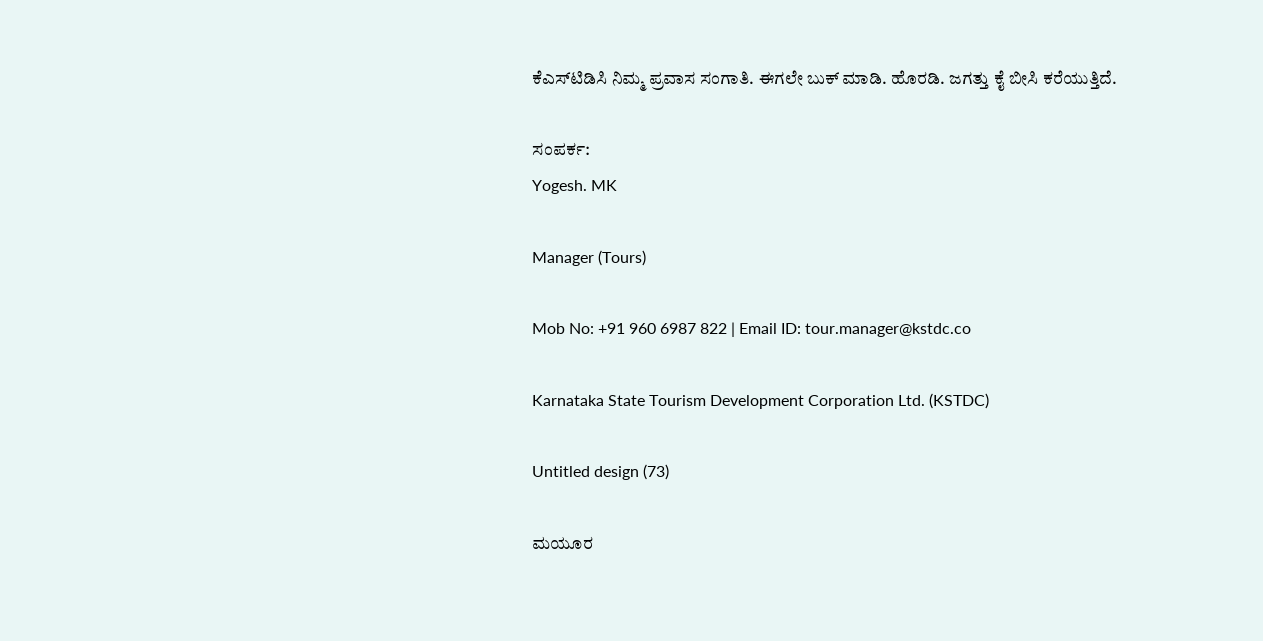ಕೆಎಸ್‌ಟಿಡಿಸಿ ನಿಮ್ಮ ಪ್ರವಾಸ ಸಂಗಾತಿ. ಈಗಲೇ ಬುಕ್ ಮಾಡಿ. ಹೊರಡಿ. ಜಗತ್ತು ಕೈ ಬೀಸಿ ಕರೆಯುತ್ತಿದೆ.

ಸಂಪರ್ಕ:
Yogesh. MK

Manager (Tours)

Mob No: +91 960 6987 822 | Email ID: tour.manager@kstdc.co

Karnataka State Tourism Development Corporation Ltd. (KSTDC)

Untitled design (73)

ಮಯೂರ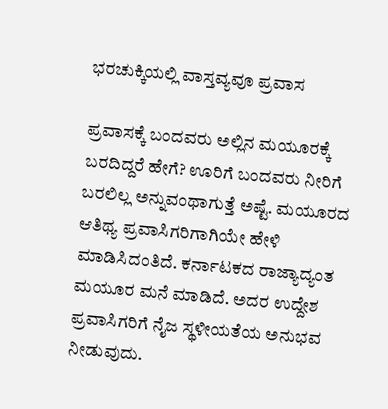ಭರಚುಕ್ಕಿಯಲ್ಲಿ ವಾಸ್ತವ್ಯವೂ ಪ್ರವಾಸ

ಪ್ರವಾಸಕ್ಕೆ ಬಂದವರು ಅಲ್ಲಿನ ಮಯೂರಕ್ಕೆ ಬರದಿದ್ದರೆ ಹೇಗೆ? ಊರಿಗೆ ಬಂದವರು ನೀರಿಗೆ ಬರಲಿಲ್ಲ ಅನ್ನುವಂಥಾಗುತ್ತೆ ಅಷ್ಟೆ. ಮಯೂರದ ಆತಿಥ್ಯ ಪ್ರವಾಸಿಗರಿಗಾಗಿಯೇ ಹೇಳಿ ಮಾಡಿಸಿದಂತಿದೆ. ಕರ್ನಾಟಕದ ರಾಜ್ಯಾದ್ಯಂತ ಮಯೂರ ಮನೆ ಮಾಡಿದೆ. ಅದರ ಉದ್ದೇಶ ಪ್ರವಾಸಿಗರಿಗೆ ನೈಜ ಸ್ಥಳೀಯತೆಯ ಅನುಭವ ನೀಡುವುದು.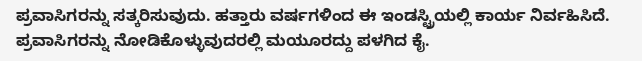ಪ್ರವಾಸಿಗರನ್ನು ಸತ್ಕರಿಸುವುದು. ಹತ್ತಾರು ವರ್ಷಗಳಿಂದ ಈ ಇಂಡಸ್ಟ್ರಿಯಲ್ಲಿ ಕಾರ್ಯ ನಿರ್ವಹಿಸಿದೆ. ಪ್ರವಾಸಿಗರನ್ನು ನೋಡಿಕೊಳ್ಳುವುದರಲ್ಲಿ ಮಯೂರದ್ದು ಪಳಗಿದ ಕೈ.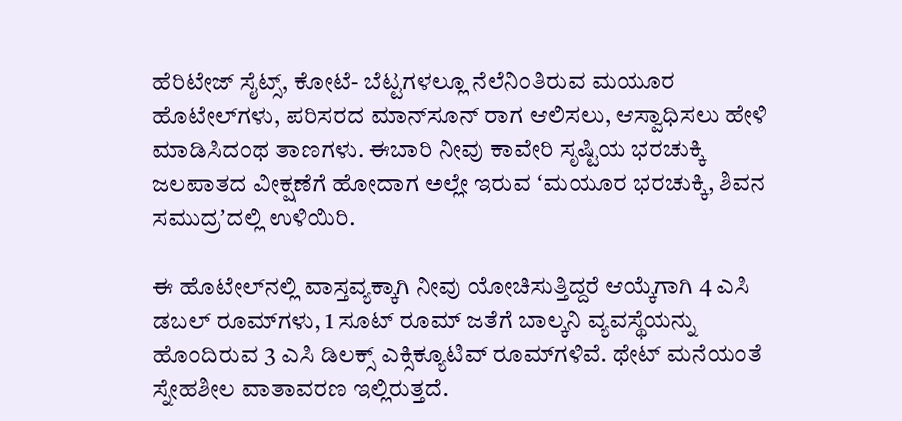ಹೆರಿಟೇಜ್‌ ಸೈಟ್ಸ್‌, ಕೋಟೆ- ಬೆಟ್ಟಗಳಲ್ಲೂ ನೆಲೆನಿಂತಿರುವ ಮಯೂರ ಹೊಟೇಲ್‌ಗಳು, ಪರಿಸರದ ಮಾನ್‌ಸೂನ್‌ ರಾಗ ಆಲಿಸಲು, ಆಸ್ವಾಧಿಸಲು ಹೇಳಿ ಮಾಡಿಸಿದಂಥ ತಾಣಗಳು. ಈಬಾರಿ ನೀವು ಕಾವೇರಿ ಸೃಷ್ಟಿಯ ಭರಚುಕ್ಕಿ ಜಲಪಾತದ ವೀಕ್ಷಣೆಗೆ ಹೋದಾಗ ಅಲ್ಲೇ ಇರುವ ʻಮಯೂರ ಭರಚುಕ್ಕಿ, ಶಿವನ ಸಮುದ್ರʼದಲ್ಲಿ ಉಳಿಯಿರಿ.

ಈ ಹೊಟೇಲ್‌ನಲ್ಲಿ ವಾಸ್ತವ್ಯಕ್ಕಾಗಿ ನೀವು ಯೋಚಿಸುತ್ತಿದ್ದರೆ ಆಯ್ಕೆಗಾಗಿ 4 ಎಸಿ ಡಬಲ್ ರೂಮ್‌ಗಳು, 1 ಸೂಟ್ ರೂಮ್‌ ಜತೆಗೆ ಬಾಲ್ಕನಿ ವ್ಯವಸ್ಥೆಯನ್ನು ಹೊಂದಿರುವ 3 ಎಸಿ ಡಿಲಕ್ಸ್ ಎಕ್ಸಿಕ್ಯೂಟಿವ್ ರೂಮ್‌ಗಳಿವೆ. ಥೇಟ್‌ ಮನೆಯಂತೆ ಸ್ನೇಹಶೀಲ ವಾತಾವರಣ ಇಲ್ಲಿರುತ್ತದೆ.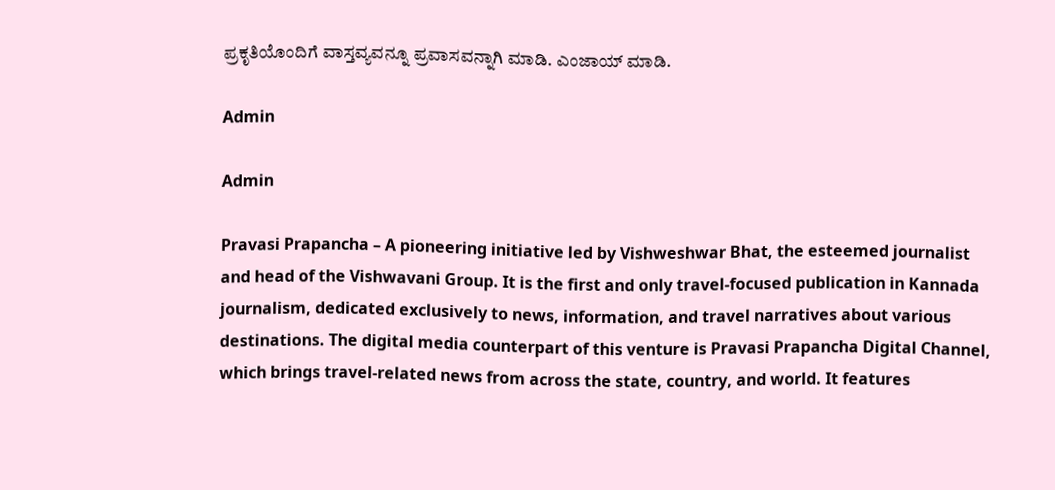ಪ್ರಕೃತಿಯೊಂದಿಗೆ ವಾಸ್ತವ್ಯವನ್ನೂ ಪ್ರವಾಸವನ್ನಾಗಿ ಮಾಡಿ. ಎಂಜಾಯ್‌ ಮಾಡಿ.

Admin

Admin

Pravasi Prapancha – A pioneering initiative led by Vishweshwar Bhat, the esteemed journalist and head of the Vishwavani Group. It is the first and only travel-focused publication in Kannada journalism, dedicated exclusively to news, information, and travel narratives about various destinations. The digital media counterpart of this venture is Pravasi Prapancha Digital Channel, which brings travel-related news from across the state, country, and world. It features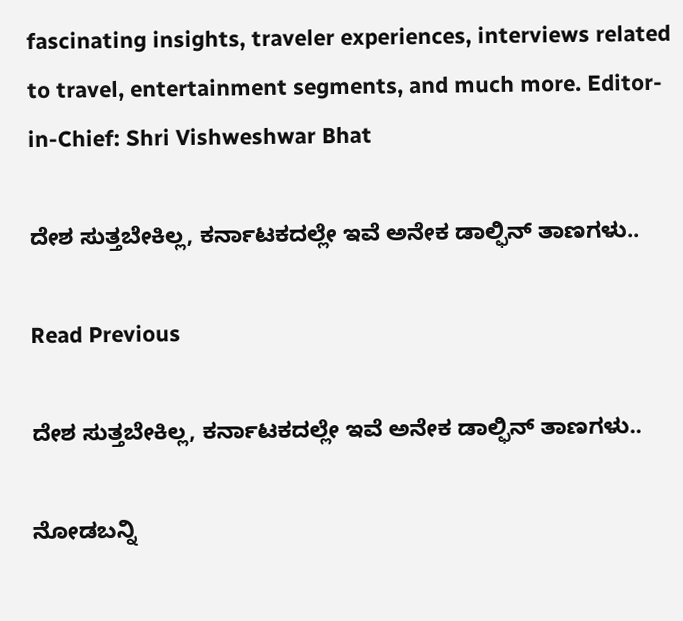fascinating insights, traveler experiences, interviews related to travel, entertainment segments, and much more. Editor-in-Chief: Shri Vishweshwar Bhat

ದೇಶ ಸುತ್ತಬೇಕಿಲ್ಲ, ಕರ್ನಾಟಕದಲ್ಲೇ ಇವೆ ಅನೇಕ ಡಾಲ್ಫಿನ್‌ ತಾಣಗಳು..

Read Previous

ದೇಶ ಸುತ್ತಬೇಕಿಲ್ಲ, ಕರ್ನಾಟಕದಲ್ಲೇ ಇವೆ ಅನೇಕ ಡಾಲ್ಫಿನ್‌ ತಾಣಗಳು..

ನೋಡಬನ್ನಿ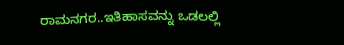ರಾಮನಗರ..ಇತಿಹಾಸವನ್ನು ಒಡಲಲ್ಲಿ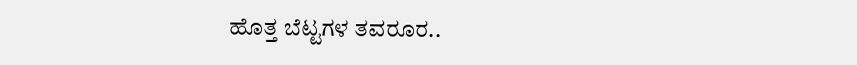ಹೊತ್ತ ಬೆಟ್ಟಗಳ ತವರೂರ..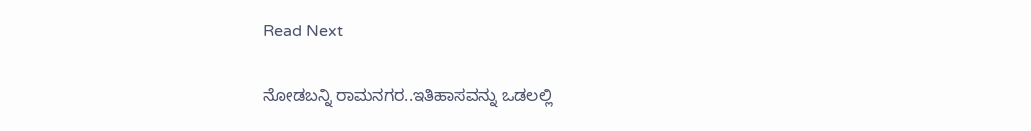Read Next

ನೋಡಬನ್ನಿ ರಾಮನಗರ..ಇತಿಹಾಸವನ್ನು ಒಡಲಲ್ಲಿ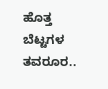ಹೊತ್ತ ಬೆಟ್ಟಗಳ ತವರೂರ..